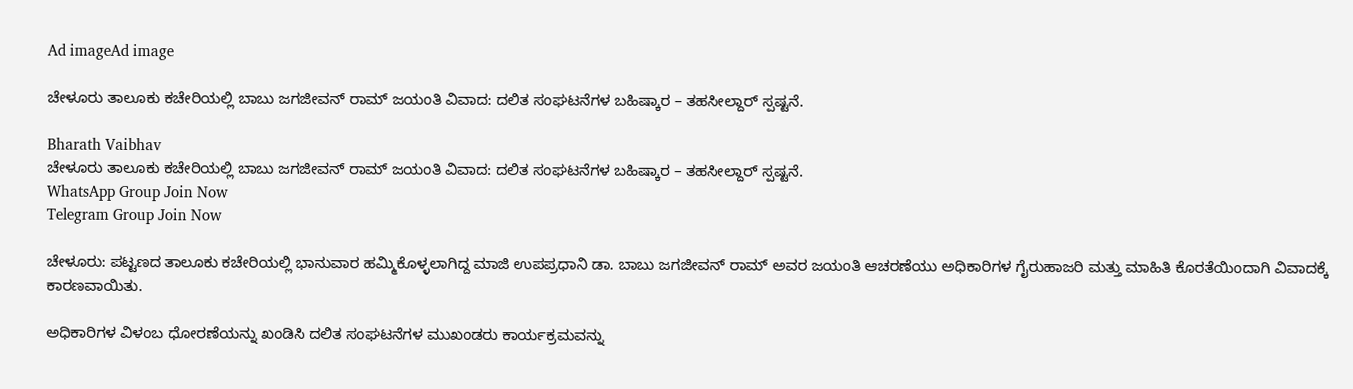Ad imageAd image

ಚೇಳೂರು ತಾಲೂಕು ಕಚೇರಿಯಲ್ಲಿ ಬಾಬು ಜಗಜೀವನ್ ರಾಮ್ ಜಯಂತಿ ವಿವಾದ: ದಲಿತ ಸಂಘಟನೆಗಳ ಬಹಿಷ್ಕಾರ – ತಹಸೀಲ್ದಾರ್ ಸ್ಪಷ್ಟನೆ.

Bharath Vaibhav
ಚೇಳೂರು ತಾಲೂಕು ಕಚೇರಿಯಲ್ಲಿ ಬಾಬು ಜಗಜೀವನ್ ರಾಮ್ ಜಯಂತಿ ವಿವಾದ: ದಲಿತ ಸಂಘಟನೆಗಳ ಬಹಿಷ್ಕಾರ – ತಹಸೀಲ್ದಾರ್ ಸ್ಪಷ್ಟನೆ.
WhatsApp Group Join Now
Telegram Group Join Now

ಚೇಳೂರು: ಪಟ್ಟಣದ ತಾಲೂಕು ಕಚೇರಿಯಲ್ಲಿ ಭಾನುವಾರ ಹಮ್ಮಿಕೊಳ್ಳಲಾಗಿದ್ದ ಮಾಜಿ ಉಪಪ್ರಧಾನಿ ಡಾ. ಬಾಬು ಜಗಜೀವನ್ ರಾಮ್ ಅವರ ಜಯಂತಿ ಆಚರಣೆಯು ಅಧಿಕಾರಿಗಳ ಗೈರುಹಾಜರಿ ಮತ್ತು ಮಾಹಿತಿ ಕೊರತೆಯಿಂದಾಗಿ ವಿವಾದಕ್ಕೆ ಕಾರಣವಾಯಿತು.

ಅಧಿಕಾರಿಗಳ ವಿಳಂಬ ಧೋರಣೆಯನ್ನು ಖಂಡಿಸಿ ದಲಿತ ಸಂಘಟನೆಗಳ ಮುಖಂಡರು ಕಾರ್ಯಕ್ರಮವನ್ನು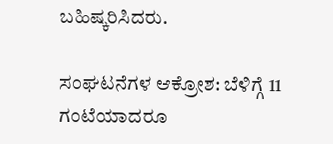ಬಹಿಷ್ಕರಿಸಿದರು.

ಸಂಘಟನೆಗಳ ಆಕ್ರೋಶ: ಬೆಳಿಗ್ಗೆ 11 ಗಂಟೆಯಾದರೂ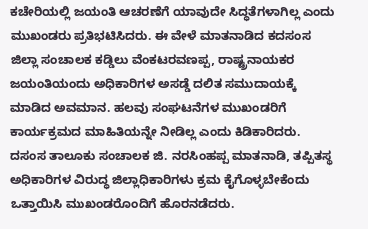ಕಚೇರಿಯಲ್ಲಿ ಜಯಂತಿ ಆಚರಣೆಗೆ ಯಾವುದೇ ಸಿದ್ಧತೆಗಳಾಗಿಲ್ಲ ಎಂದು ಮುಖಂಡರು ಪ್ರತಿಭಟಿಸಿದರು. ಈ ವೇಳೆ ಮಾತನಾಡಿದ ಕದಸಂಸ ಜಿಲ್ಲಾ ಸಂಚಾಲಕ ಕಡ್ಡಿಲು ವೆಂಕಟರವಣಪ್ಪ, ರಾಷ್ಟ್ರನಾಯಕರ ಜಯಂತಿಯಂದು ಅಧಿಕಾರಿಗಳ ಅಸಡ್ಡೆ ದಲಿತ ಸಮುದಾಯಕ್ಕೆ ಮಾಡಿದ ಅವಮಾನ. ಹಲವು ಸಂಘಟನೆಗಳ ಮುಖಂಡರಿಗೆ ಕಾರ್ಯಕ್ರಮದ ಮಾಹಿತಿಯನ್ನೇ ನೀಡಿಲ್ಲ ಎಂದು ಕಿಡಿಕಾರಿದರು. ದಸಂಸ ತಾಲೂಕು ಸಂಚಾಲಕ ಜಿ. ನರಸಿಂಹಪ್ಪ ಮಾತನಾಡಿ, ತಪ್ಪಿತಸ್ಥ ಅಧಿಕಾರಿಗಳ ವಿರುದ್ಧ ಜಿಲ್ಲಾಧಿಕಾರಿಗಳು ಕ್ರಮ ಕೈಗೊಳ್ಳಬೇಕೆಂದು ಒತ್ತಾಯಿಸಿ ಮುಖಂಡರೊಂದಿಗೆ ಹೊರನಡೆದರು.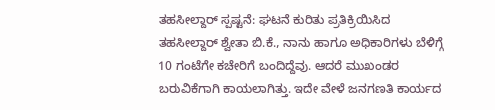ತಹಸೀಲ್ದಾರ್ ಸ್ಪಷ್ಟನೆ: ಘಟನೆ ಕುರಿತು ಪ್ರತಿಕ್ರಿಯಿಸಿದ ತಹಸೀಲ್ದಾರ್ ಶ್ವೇತಾ ಬಿ.ಕೆ., ನಾನು ಹಾಗೂ ಅಧಿಕಾರಿಗಳು ಬೆಳಿಗ್ಗೆ 10 ಗಂಟೆಗೇ ಕಚೇರಿಗೆ ಬಂದಿದ್ದೆವು. ಆದರೆ ಮುಖಂಡರ ಬರುವಿಕೆಗಾಗಿ ಕಾಯಲಾಗಿತ್ತು. ಇದೇ ವೇಳೆ ಜನಗಣತಿ ಕಾರ್ಯದ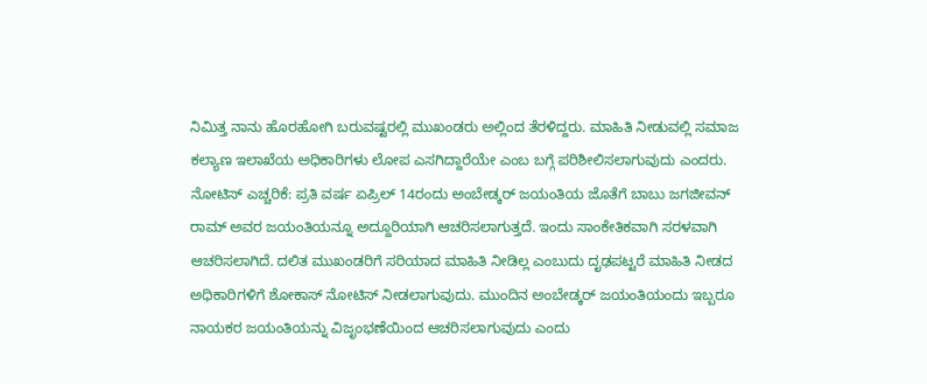ನಿಮಿತ್ತ ನಾನು ಹೊರಹೋಗಿ ಬರುವಷ್ಟರಲ್ಲಿ ಮುಖಂಡರು ಅಲ್ಲಿಂದ ತೆರಳಿದ್ದರು. ಮಾಹಿತಿ ನೀಡುವಲ್ಲಿ ಸಮಾಜ ಕಲ್ಯಾಣ ಇಲಾಖೆಯ ಅಧಿಕಾರಿಗಳು ಲೋಪ ಎಸಗಿದ್ದಾರೆಯೇ ಎಂಬ ಬಗ್ಗೆ ಪರಿಶೀಲಿಸಲಾಗುವುದು ಎಂದರು. ನೋಟಿಸ್ ಎಚ್ಚರಿಕೆ: ಪ್ರತಿ ವರ್ಷ ಏಪ್ರಿಲ್ 14ರಂದು ಅಂಬೇಡ್ಕರ್ ಜಯಂತಿಯ ಜೊತೆಗೆ ಬಾಬು ಜಗಜೀವನ್ ರಾಮ್ ಅವರ ಜಯಂತಿಯನ್ನೂ ಅದ್ದೂರಿಯಾಗಿ ಆಚರಿಸಲಾಗುತ್ತದೆ. ಇಂದು ಸಾಂಕೇತಿಕವಾಗಿ ಸರಳವಾಗಿ ಆಚರಿಸಲಾಗಿದೆ. ದಲಿತ ಮುಖಂಡರಿಗೆ ಸರಿಯಾದ ಮಾಹಿತಿ ನೀಡಿಲ್ಲ ಎಂಬುದು ದೃಢಪಟ್ಟರೆ ಮಾಹಿತಿ ನೀಡದ ಅಧಿಕಾರಿಗಳಿಗೆ ಶೋಕಾಸ್ ನೋಟಿಸ್ ನೀಡಲಾಗುವುದು. ಮುಂದಿನ ಅಂಬೇಡ್ಕರ್ ಜಯಂತಿಯಂದು ಇಬ್ಬರೂ ನಾಯಕರ ಜಯಂತಿಯನ್ನು ವಿಜೃಂಭಣೆಯಿಂದ ಆಚರಿಸಲಾಗುವುದು ಎಂದು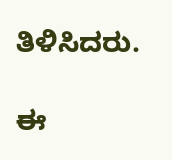ತಿಳಿಸಿದರು.

ಈ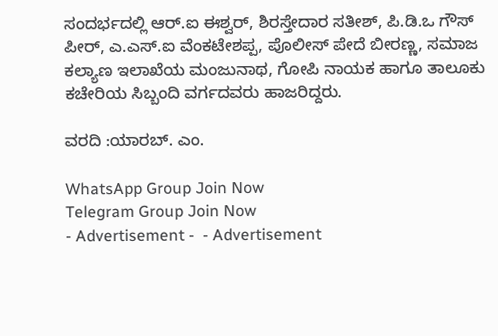ಸಂದರ್ಭದಲ್ಲಿ ಆರ್.ಐ ಈಶ್ವರ್, ಶಿರಸ್ತೇದಾರ ಸತೀಶ್, ಪಿ.ಡಿ.ಒ ಗೌಸ್ ಪೀರ್, ಎ.ಎಸ್.ಐ ವೆಂಕಟೇಶಪ್ಪ, ಪೊಲೀಸ್ ಪೇದೆ ಬೀರಣ್ಣ, ಸಮಾಜ ಕಲ್ಯಾಣ ಇಲಾಖೆಯ ಮಂಜುನಾಥ, ಗೋಪಿ ನಾಯಕ ಹಾಗೂ ತಾಲೂಕು ಕಚೇರಿಯ ಸಿಬ್ಬಂದಿ ವರ್ಗದವರು ಹಾಜರಿದ್ದರು.

ವರದಿ :ಯಾರಬ್. ಎಂ.

WhatsApp Group Join Now
Telegram Group Join Now
- Advertisement -  - Advertisement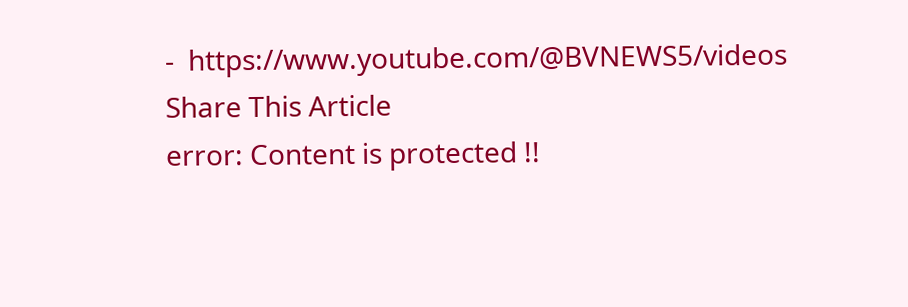-  https://www.youtube.com/@BVNEWS5/videos
Share This Article
error: Content is protected !!